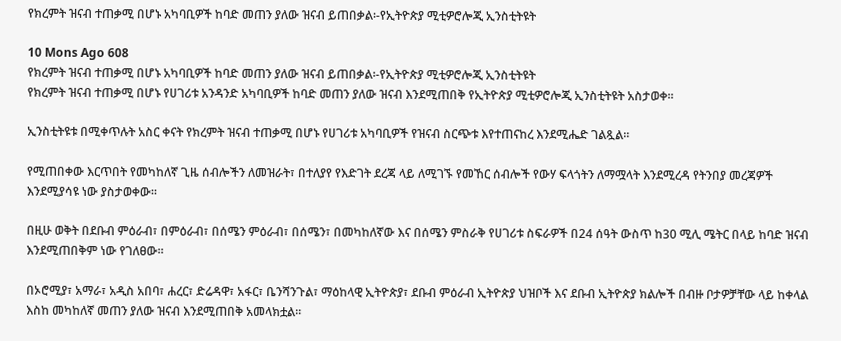የክረምት ዝናብ ተጠቃሚ በሆኑ አካባቢዎች ከባድ መጠን ያለው ዝናብ ይጠበቃል፡-የኢትዮጵያ ሚቲዎሮሎጂ ኢንስቲትዩት

10 Mons Ago 608
የክረምት ዝናብ ተጠቃሚ በሆኑ አካባቢዎች ከባድ መጠን ያለው ዝናብ ይጠበቃል፡-የኢትዮጵያ ሚቲዎሮሎጂ ኢንስቲትዩት
የክረምት ዝናብ ተጠቃሚ በሆኑ የሀገሪቱ አንዳንድ አካባቢዎች ከባድ መጠን ያለው ዝናብ እንደሚጠበቅ የኢትዮጵያ ሚቲዎሮሎጂ ኢንስቲትዩት አስታወቀ፡፡

ኢንስቲትዩቱ በሚቀጥሉት አስር ቀናት የክረምት ዝናብ ተጠቃሚ በሆኑ የሀገሪቱ አካባቢዎች የዝናብ ስርጭቱ እየተጠናከረ እንደሚሔድ ገልጿል።

የሚጠበቀው እርጥበት የመካከለኛ ጊዜ ሰብሎችን ለመዝራት፣ በተለያየ የእድገት ደረጃ ላይ ለሚገኙ የመኸር ሰብሎች የውሃ ፍላጎትን ለማሟላት እንደሚረዳ የትንበያ መረጃዎች እንደሚያሳዩ ነው ያስታወቀው።

በዚሁ ወቅት በደቡብ ምዕራብ፣ በምዕራብ፣ በሰሜን ምዕራብ፣ በሰሜን፣ በመካከለኛው እና በሰሜን ምስራቅ የሀገሪቱ ስፍራዎች በ24 ሰዓት ውስጥ ከ30 ሚሊ ሜትር በላይ ከባድ ዝናብ እንደሚጠበቅም ነው የገለፀው።

በኦሮሚያ፣ አማራ፣ አዲስ አበባ፣ ሐረር፣ ድሬዳዋ፣ አፋር፣ ቤንሻንጉል፣ ማዕከላዊ ኢትዮጵያ፣ ደቡብ ምዕራብ ኢትዮጵያ ህዝቦች እና ደቡብ ኢትዮጵያ ክልሎች በብዙ ቦታዎቻቸው ላይ ከቀላል እስከ መካከለኛ መጠን ያለው ዝናብ እንደሚጠበቅ አመላክቷል፡፡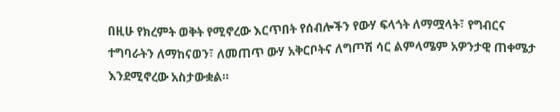በዚሁ የክረምት ወቅት የሚኖረው እርጥበት የሰብሎችን የውሃ ፍላጎት ለማሟላት፣ የግብርና ተግባራትን ለማከናወን፣ ለመጠጥ ውሃ አቅርቦትና ለግጦሽ ሳር ልምላሜም አዎንታዊ ጠቀሜታ እንደሚኖረው አስታውቋል።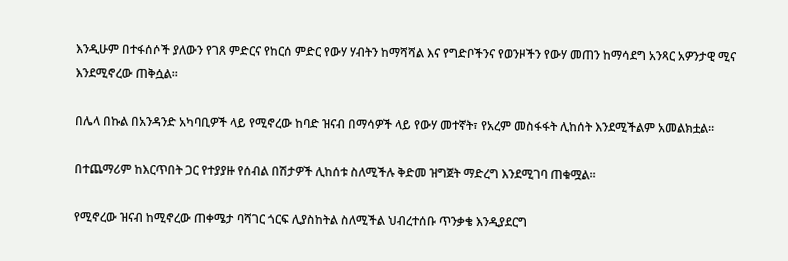እንዲሁም በተፋሰሶች ያለውን የገጸ ምድርና የከርሰ ምድር የውሃ ሃብትን ከማሻሻል እና የግድቦችንና የወንዞችን የውሃ መጠን ከማሳደግ አንጻር አዎንታዊ ሚና እንደሚኖረው ጠቅሷል፡፡

በሌላ በኩል በአንዳንድ አካባቢዎች ላይ የሚኖረው ከባድ ዝናብ በማሳዎች ላይ የውሃ መተኛት፣ የአረም መስፋፋት ሊከሰት እንደሚችልም አመልክቷል።

በተጨማሪም ከእርጥበት ጋር የተያያዙ የሰብል በሽታዎች ሊከሰቱ ስለሚችሉ ቅድመ ዝግጀት ማድረግ እንደሚገባ ጠቁሟል፡፡

የሚኖረው ዝናብ ከሚኖረው ጠቀሜታ ባሻገር ጎርፍ ሊያስከትል ስለሚችል ህብረተሰቡ ጥንቃቄ እንዲያደርግ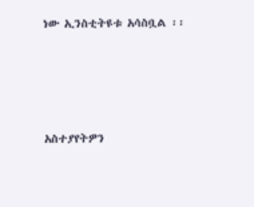ነው ኢንስቲትዩቱ አሳስቧል ፡፡







አስተያየትዎን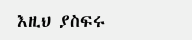እዚህ ያስፍሩ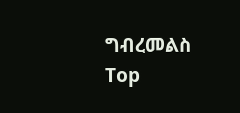ግብረመልስ
Top